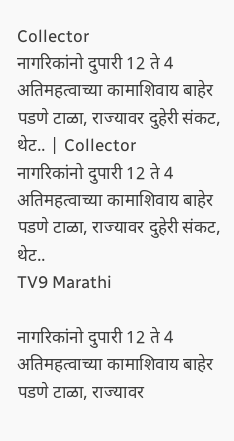Collector
नागरिकांनो दुपारी 12 ते 4 अतिमहत्वाच्या कामाशिवाय बाहेर पडणे टाळा, राज्यावर दुहेरी संकट, थेट.. | Collector
नागरिकांनो दुपारी 12 ते 4 अतिमहत्वाच्या कामाशिवाय बाहेर पडणे टाळा, राज्यावर दुहेरी संकट, थेट..
TV9 Marathi

नागरिकांनो दुपारी 12 ते 4 अतिमहत्वाच्या कामाशिवाय बाहेर पडणे टाळा, राज्यावर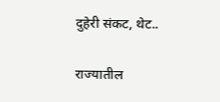दुहेरी संकट, थेट..

राज्यातील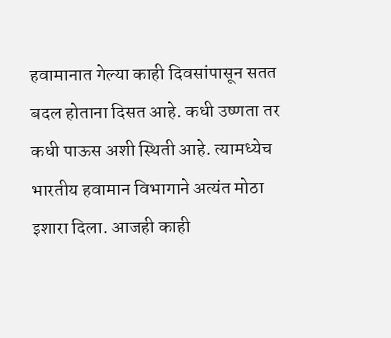हवामानात गेल्या काही दिवसांपासून सतत बदल होताना दिसत आहे. कधी उष्णता तर कधी पाऊस अशी स्थिती आहे. त्यामध्येच भारतीय हवामान विभागाने अत्यंत मोठा इशारा दिला. आजही काही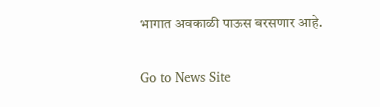भागात अवकाळी पाऊस बरसणार आहे.

Go to News Site